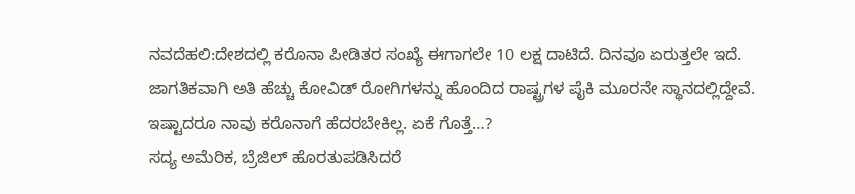ನವದೆಹಲಿ:ದೇಶದಲ್ಲಿ ಕರೊನಾ ಪೀಡಿತರ ಸಂಖ್ಯೆ ಈಗಾಗಲೇ 10 ಲಕ್ಷ ದಾಟಿದೆ. ದಿನವೂ ಏರುತ್ತಲೇ ಇದೆ. ಜಾಗತಿಕವಾಗಿ ಅತಿ ಹೆಚ್ಚು ಕೋವಿಡ್ ರೋಗಿಗಳನ್ನು ಹೊಂದಿದ ರಾಷ್ಟ್ರಗಳ ಪೈಕಿ ಮೂರನೇ ಸ್ಥಾನದಲ್ಲಿದ್ದೇವೆ. ಇಷ್ಟಾದರೂ ನಾವು ಕರೊನಾಗೆ ಹೆದರಬೇಕಿಲ್ಲ. ಏಕೆ ಗೊತ್ತೆ…?
ಸದ್ಯ ಅಮೆರಿಕ, ಬ್ರೆಜಿಲ್ ಹೊರತುಪಡಿಸಿದರೆ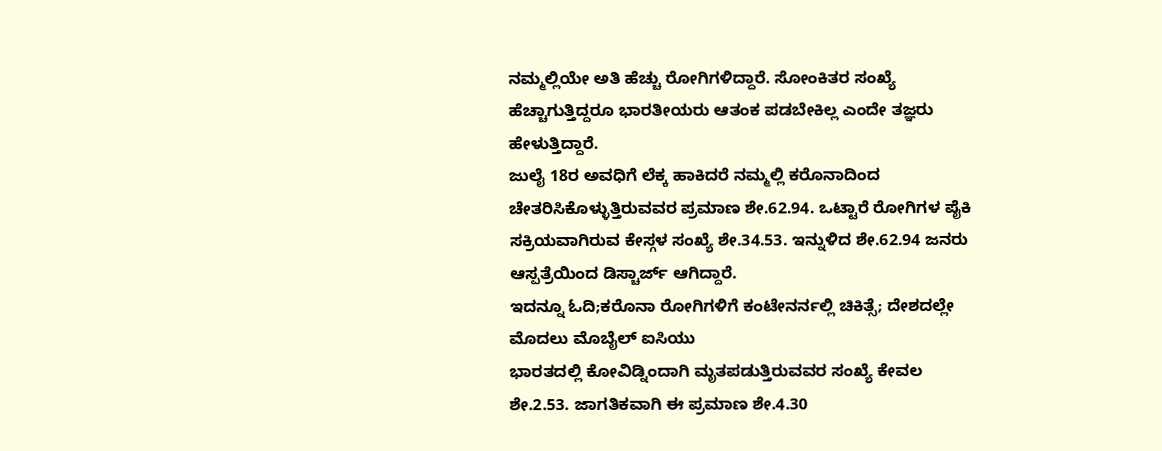ನಮ್ಮಲ್ಲಿಯೇ ಅತಿ ಹೆಚ್ಚು ರೋಗಿಗಳಿದ್ದಾರೆ. ಸೋಂಕಿತರ ಸಂಖ್ಯೆ ಹೆಚ್ಚಾಗುತ್ತಿದ್ದರೂ ಭಾರತೀಯರು ಆತಂಕ ಪಡಬೇಕಿಲ್ಲ ಎಂದೇ ತಜ್ಞರು ಹೇಳುತ್ತಿದ್ದಾರೆ.
ಜುಲೈ 18ರ ಅವಧಿಗೆ ಲೆಕ್ಕ ಹಾಕಿದರೆ ನಮ್ಮಲ್ಲಿ ಕರೊನಾದಿಂದ ಚೇತರಿಸಿಕೊಳ್ಳುತ್ತಿರುವವರ ಪ್ರಮಾಣ ಶೇ.62.94. ಒಟ್ಟಾರೆ ರೋಗಿಗಳ ಪೈಕಿ ಸಕ್ರಿಯವಾಗಿರುವ ಕೇಸ್ಗಳ ಸಂಖ್ಯೆ ಶೇ.34.53. ಇನ್ನುಳಿದ ಶೇ.62.94 ಜನರು ಆಸ್ಪತ್ರೆಯಿಂದ ಡಿಸ್ಚಾರ್ಜ್ ಆಗಿದ್ದಾರೆ.
ಇದನ್ನೂ ಓದಿ;ಕರೊನಾ ರೋಗಿಗಳಿಗೆ ಕಂಟೇನರ್ನಲ್ಲಿ ಚಿಕಿತ್ಸೆ; ದೇಶದಲ್ಲೇ ಮೊದಲು ಮೊಬೈಲ್ ಐಸಿಯು
ಭಾರತದಲ್ಲಿ ಕೋವಿಡ್ನಿಂದಾಗಿ ಮೃತಪಡುತ್ತಿರುವವರ ಸಂಖ್ಯೆ ಕೇವಲ ಶೇ.2.53. ಜಾಗತಿಕವಾಗಿ ಈ ಪ್ರಮಾಣ ಶೇ.4.30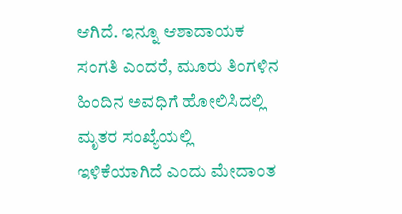ಆಗಿದೆ. ಇನ್ನೂ ಆಶಾದಾಯಕ ಸಂಗತಿ ಎಂದರೆ, ಮೂರು ತಿಂಗಳಿನ ಹಿಂದಿನ ಅವಧಿಗೆ ಹೋಲಿಸಿದಲ್ಲಿ ಮೃತರ ಸಂಖ್ಯೆಯಲ್ಲಿ ಇಳಿಕೆಯಾಗಿದೆ ಎಂದು ಮೇದಾಂತ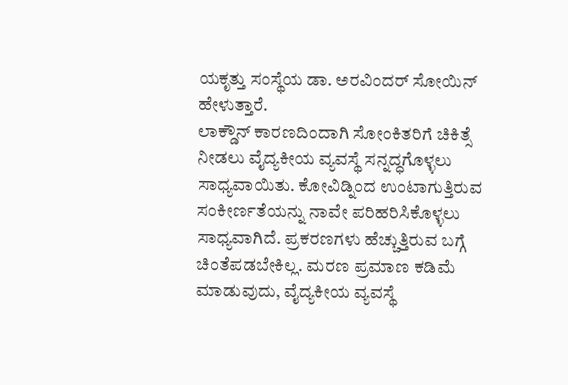ಯಕೃತ್ತು ಸಂಸ್ಥೆಯ ಡಾ. ಅರವಿಂದರ್ ಸೋಯಿನ್ ಹೇಳುತ್ತಾರೆ.
ಲಾಕ್ಡೌನ್ ಕಾರಣದಿಂದಾಗಿ ಸೋಂಕಿತರಿಗೆ ಚಿಕಿತ್ಸೆ ನೀಡಲು ವೈದ್ಯಕೀಯ ವ್ಯವಸ್ಥೆ ಸನ್ನದ್ಧಗೊಳ್ಳಲು ಸಾಧ್ಯವಾಯಿತು. ಕೋವಿಡ್ನಿಂದ ಉಂಟಾಗುತ್ತಿರುವ ಸಂಕೀರ್ಣತೆಯನ್ನು ನಾವೇ ಪರಿಹರಿಸಿಕೊಳ್ಳಲು ಸಾಧ್ಯವಾಗಿದೆ. ಪ್ರಕರಣಗಳು ಹೆಚ್ಚುತ್ತಿರುವ ಬಗ್ಗೆ ಚಿಂತೆಪಡಬೇಕಿಲ್ಲ. ಮರಣ ಪ್ರಮಾಣ ಕಡಿಮೆ ಮಾಡುವುದು, ವೈದ್ಯಕೀಯ ವ್ಯವಸ್ಥೆ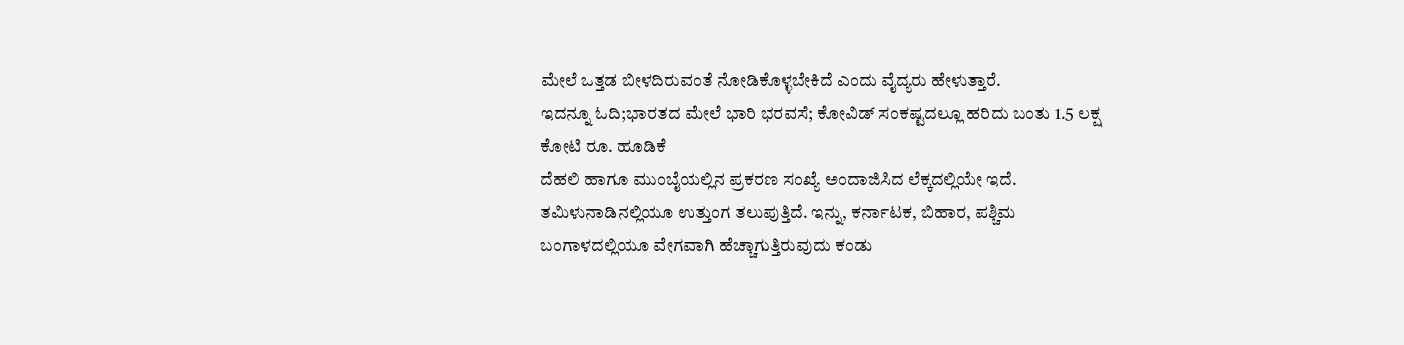ಮೇಲೆ ಒತ್ತಡ ಬೀಳದಿರುವಂತೆ ನೋಡಿಕೊಳ್ಳಬೇಕಿದೆ ಎಂದು ವೈದ್ಯರು ಹೇಳುತ್ತಾರೆ.
ಇದನ್ನೂ ಓದಿ;ಭಾರತದ ಮೇಲೆ ಭಾರಿ ಭರವಸೆ; ಕೋವಿಡ್ ಸಂಕಷ್ಟದಲ್ಲೂ ಹರಿದು ಬಂತು 1.5 ಲಕ್ಷ ಕೋಟಿ ರೂ. ಹೂಡಿಕೆ
ದೆಹಲಿ ಹಾಗೂ ಮುಂಬೈಯಲ್ಲಿನ ಪ್ರಕರಣ ಸಂಖ್ಯೆ ಅಂದಾಜಿಸಿದ ಲೆಕ್ಕದಲ್ಲಿಯೇ ಇದೆ. ತಮಿಳುನಾಡಿನಲ್ಲಿಯೂ ಉತ್ತುಂಗ ತಲುಪುತ್ತಿದೆ. ಇನ್ನು, ಕರ್ನಾಟಕ, ಬಿಹಾರ, ಪಶ್ಚಿಮ ಬಂಗಾಳದಲ್ಲಿಯೂ ವೇಗವಾಗಿ ಹೆಚ್ಚಾಗುತ್ತಿರುವುದು ಕಂಡು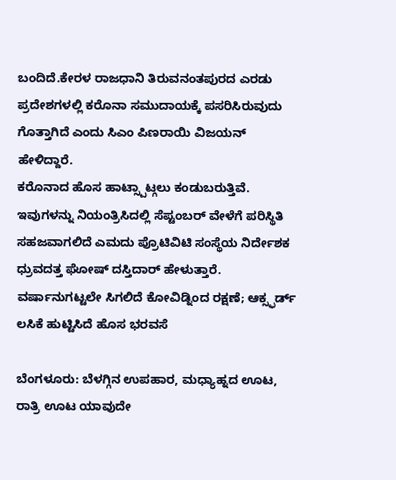ಬಂದಿದೆ.ಕೇರಳ ರಾಜಧಾನಿ ತಿರುವನಂತಪುರದ ಎರಡು ಪ್ರದೇಶಗಳಲ್ಲಿ ಕರೊನಾ ಸಮುದಾಯಕ್ಕೆ ಪಸರಿಸಿರುವುದು ಗೊತ್ತಾಗಿದೆ ಎಂದು ಸಿಎಂ ಪಿಣರಾಯಿ ವಿಜಯನ್ ಹೇಳಿದ್ದಾರೆ.
ಕರೊನಾದ ಹೊಸ ಹಾಟ್ಸ್ಪಾಟ್ಗಲು ಕಂಡುಬರುತ್ತಿವೆ. ಇವುಗಳನ್ನು ನಿಯಂತ್ರಿಸಿದಲ್ಲಿ ಸೆಪ್ಟಂಬರ್ ವೇಳೆಗೆ ಪರಿಸ್ಥಿತಿ ಸಹಜವಾಗಲಿದೆ ಎಮದು ಪ್ರೊಟಿವಿಟಿ ಸಂಸ್ಥೆಯ ನಿರ್ದೇಶಕ ಧ್ರುವದತ್ತ ಘೋಷ್ ದಸ್ತಿದಾರ್ ಹೇಳುತ್ತಾರೆ.
ವರ್ಷಾನುಗಟ್ಟಲೇ ಸಿಗಲಿದೆ ಕೋವಿಡ್ನಿಂದ ರಕ್ಷಣೆ; ಆಕ್ಸ್ಫರ್ಡ್ ಲಸಿಕೆ ಹುಟ್ಟಿಸಿದೆ ಹೊಸ ಭರವಸೆ

ಬೆಂಗಳೂರು: ಬೆಳಗ್ಗಿನ ಉಪಹಾರ, ಮಧ್ಯಾಹ್ನದ ಊಟ, ರಾತ್ರಿ ಊಟ ಯಾವುದೇ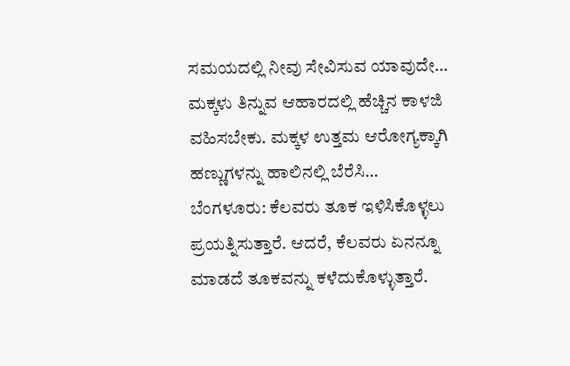ಸಮಯದಲ್ಲಿ ನೀವು ಸೇವಿಸುವ ಯಾವುದೇ…
ಮಕ್ಕಳು ತಿನ್ನುವ ಆಹಾರದಲ್ಲಿ ಹೆಚ್ಚಿನ ಕಾಳಜಿ ವಹಿಸಬೇಕು. ಮಕ್ಕಳ ಉತ್ತಮ ಆರೋಗ್ಯಕ್ಕಾಗಿ ಹಣ್ಣುಗಳನ್ನು ಹಾಲಿನಲ್ಲಿ ಬೆರೆಸಿ…
ಬೆಂಗಳೂರು: ಕೆಲವರು ತೂಕ ಇಳಿಸಿಕೊಳ್ಳಲು ಪ್ರಯತ್ನಿಸುತ್ತಾರೆ. ಆದರೆ, ಕೆಲವರು ಏನನ್ನೂ ಮಾಡದೆ ತೂಕವನ್ನು ಕಳೆದುಕೊಳ್ಳುತ್ತಾರೆ.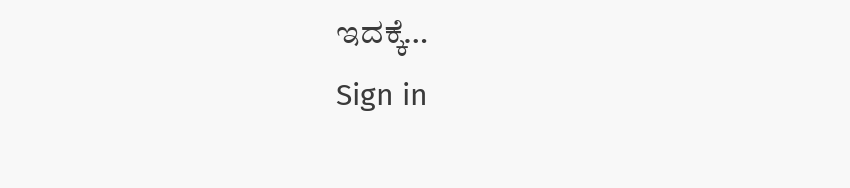ಇದಕ್ಕೆ…
Sign in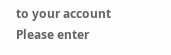to your account
Please enter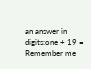an answer in digits:one + 19 =
Remember me